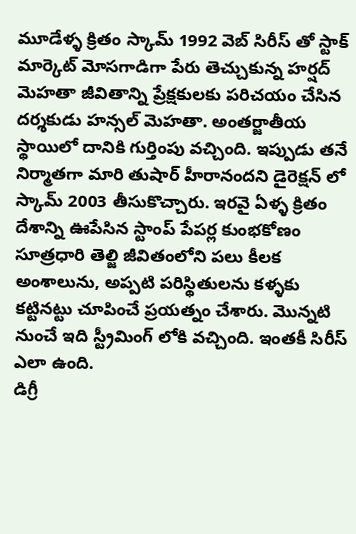మూడేళ్ళ క్రితం స్కామ్ 1992 వెబ్ సిరీస్ తో స్టాక్ మార్కెట్ మోసగాడిగా పేరు తెచ్చుకున్న హర్షద్ మెహతా జీవితాన్ని ప్రేక్షకులకు పరిచయం చేసిన దర్శకుడు హన్సల్ మెహతా. అంతర్జాతీయ స్థాయిలో దానికి గుర్తింపు వచ్చింది. ఇప్పుడు తనే నిర్మాతగా మారి తుషార్ హీరానందని డైరెక్షన్ లో స్కామ్ 2003 తీసుకొచ్చారు. ఇరవై ఏళ్ళ క్రితం దేశాన్ని ఊపేసిన స్టాంప్ పేపర్ల కుంభకోణం సూత్రధారి తెల్జి జీవితంలోని పలు కీలక అంశాలును, అప్పటి పరిస్థితులను కళ్ళకు కట్టినట్టు చూపించే ప్రయత్నం చేశారు. మొన్నటి నుంచే ఇది స్ట్రీమింగ్ లోకి వచ్చింది. ఇంతకీ సిరీస్ ఎలా ఉంది.
డిగ్రీ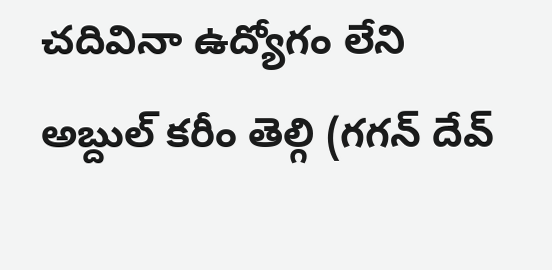చదివినా ఉద్యోగం లేని అబ్దుల్ కరీం తెల్గి (గగన్ దేవ్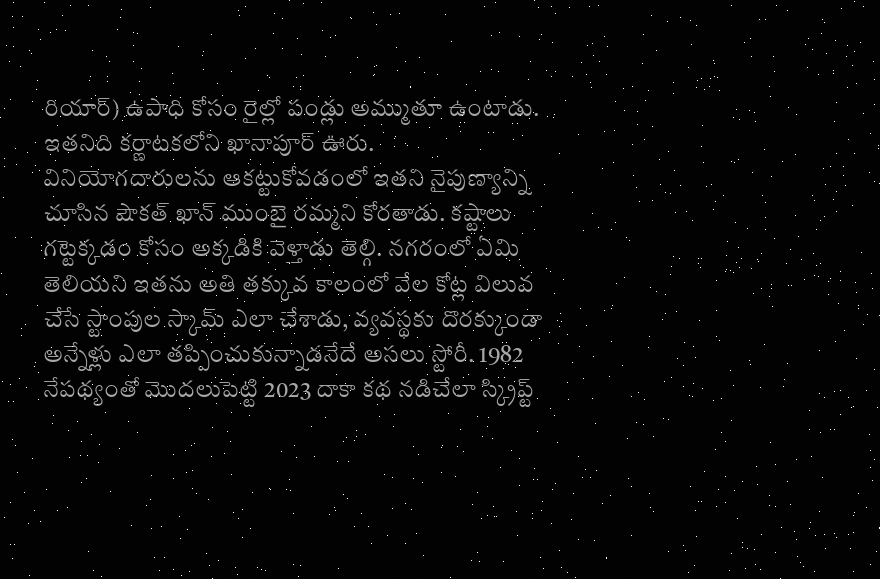రియార్) ఉపాధి కోసం రైల్లో పండ్లు అమ్ముతూ ఉంటాడు. ఇతనిది కర్ణాటకలోని ఖానాపూర్ ఊరు. వినియోగదారులను ఆకట్టుకోవడంలో ఇతని నైపుణ్యాన్ని చూసిన షౌకత్ ఖాన్ ముంబై రమ్మని కోరతాడు. కష్టాలు గట్టెక్కడం కోసం అక్కడికి వెళ్తాడు తెల్గి. నగరంలో ఏమి తెలియని ఇతను అతి తక్కువ కాలంలో వేల కోట్ల విలువ చేసే స్టాంపుల స్కామ్ ఎలా చేశాడు, వ్యవస్థకు దొరక్కుండా అన్నేళ్లు ఎలా తప్పించుకున్నాడనేదే అసలు స్టోరీ. 1982 నేపథ్యంతో మొదలుపెట్టి 2023 దాకా కథ నడిచేలా స్క్రిప్ట్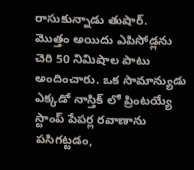రాసుకున్నాడు తుషార్.
మొత్తం అయిదు ఎపిసోడ్లను చెరి 50 నిమిషాల పాటు అందించారు. ఒక సామాన్యుడు ఎక్కడో నాస్తిక్ లో ప్రింటయ్యే స్టాంప్ పేపర్ల రవాణాను పసిగట్టడం,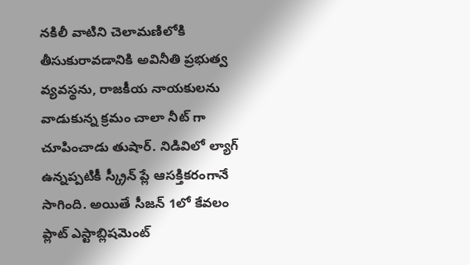నకిలీ వాటిని చెలామణిలోకి తీసుకురావడానికి అవినీతి ప్రభుత్వ వ్యవస్థను, రాజకీయ నాయకులను వాడుకున్న క్రమం చాలా నీట్ గా చూపించాడు తుషార్. నిడివిలో ల్యాగ్ ఉన్నప్పటికీ స్క్రీన్ ప్లే ఆసక్తికరంగానే సాగింది. అయితే సీజన్ 1లో కేవలం ప్లాట్ ఎస్టాబ్లిషమెంట్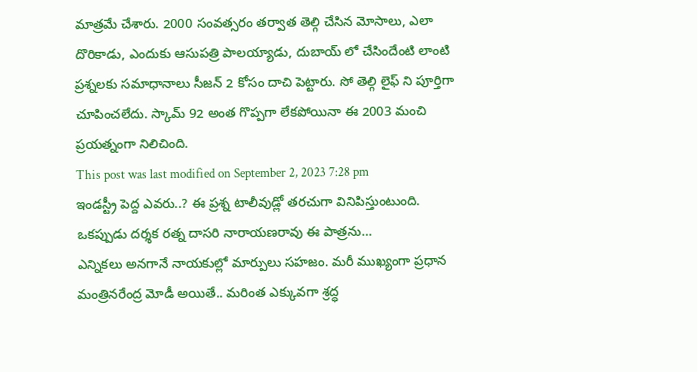మాత్రమే చేశారు. 2000 సంవత్సరం తర్వాత తెల్గి చేసిన మోసాలు, ఎలా దొరికాడు, ఎందుకు ఆసుపత్రి పాలయ్యాడు, దుబాయ్ లో చేసిందేంటి లాంటి ప్రశ్నలకు సమాధానాలు సీజన్ 2 కోసం దాచి పెట్టారు. సో తెల్గి లైఫ్ ని పూర్తిగా చూపించలేదు. స్కామ్ 92 అంత గొప్పగా లేకపోయినా ఈ 2003 మంచి ప్రయత్నంగా నిలిచింది.
This post was last modified on September 2, 2023 7:28 pm
ఇండస్ట్రీ పెద్ద ఎవరు..? ఈ ప్రశ్న టాలీవుడ్లో తరచుగా వినిపిస్తుంటుంది. ఒకప్పుడు దర్శక రత్న దాసరి నారాయణరావు ఈ పాత్రను…
ఎన్నికలు అనగానే నాయకుల్లో మార్పులు సహజం. మరీ ముఖ్యంగా ప్రధాన మంత్రినరేంద్ర మోడీ అయితే.. మరింత ఎక్కువగా శ్రద్ధ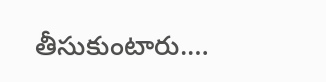తీసుకుంటారు.…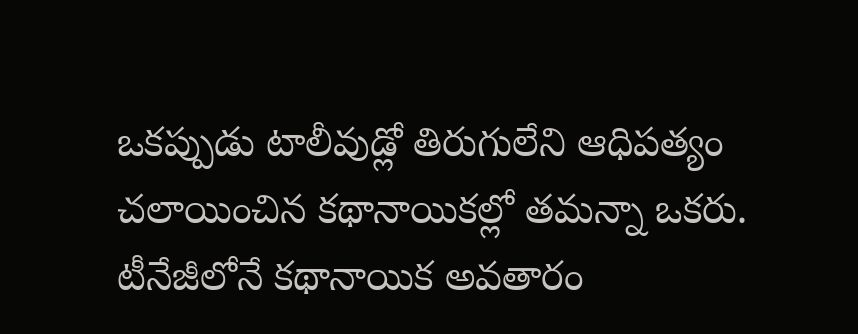ఒకప్పుడు టాలీవుడ్లో తిరుగులేని ఆధిపత్యం చలాయించిన కథానాయికల్లో తమన్నా ఒకరు. టీనేజీలోనే కథానాయిక అవతారం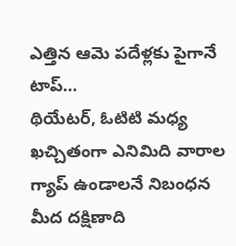ఎత్తిన ఆమె పదేళ్లకు పైగానే టాప్…
థియేటర్, ఓటిటి మధ్య ఖచ్చితంగా ఎనిమిది వారాల గ్యాప్ ఉండాలనే నిబంధన మీద దక్షిణాది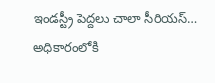ఇండస్ట్రీ పెద్దలు చాలా సీరియస్…
అధికారంలోకి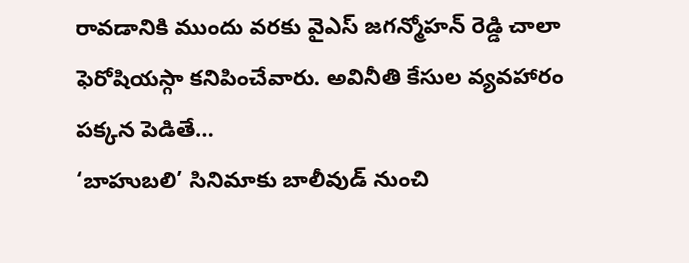రావడానికి ముందు వరకు వైఎస్ జగన్మోహన్ రెడ్డి చాలా ఫెరోషియస్గా కనిపించేవారు. అవినీతి కేసుల వ్యవహారం పక్కన పెడితే…
‘బాహుబలి’ సినిమాకు బాలీవుడ్ నుంచి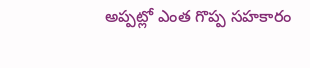అప్పట్లో ఎంత గొప్ప సహకారం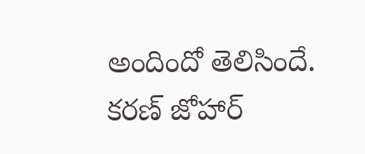అందిందో తెలిసిందే. కరణ్ జోహార్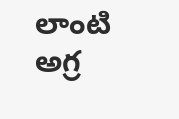లాంటి అగ్ర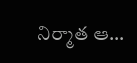నిర్మాత ఆ…